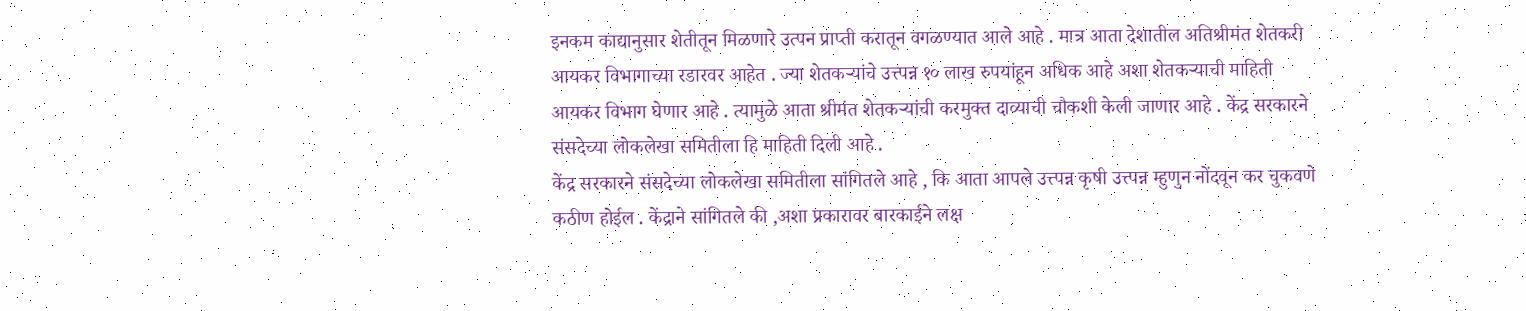इनकम काद्यानुसार शेतीतून मिळणारे उत्पन प्राप्ती करातून वगळण्यात आले आहे . मात्र आता देशातील अतिश्रीमंत शेतकरी आयकर विभागाच्या रडारवर आहेत . ज्या शेतकऱ्यांचे उत्त्पन्न १० लाख रुपयांहून अधिक आहे अशा शेतकऱ्याची माहिती आयकर विभाग घेणार आहे . त्यामुळे आता श्रीमंत शेतकऱ्यांची करमुक्त दाव्याची चौकशी केली जाणार आहे . केंद्र सरकारने संसदेच्या लोकलेखा समितीला हि माहिती दिली आहे .
केंद्र सरकारने संसदेच्या लोकलेखा समितीला सांगितले आहे , कि आता आपले उत्त्पन्न कृषी उत्त्पन्न म्हुणुन नोंदवून कर चुकवणे कठीण होईल . केंद्राने सांगितले की ,अशा प्रकारावर बारकाईने लक्ष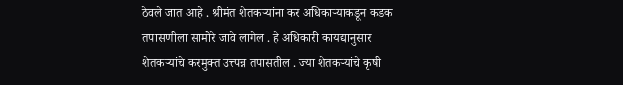ठेवले जात आहे . श्रीमंत शेतकऱ्यांना कर अधिकाऱ्याकडून कडक तपासणीला सामोरे जावे लागेल . हे अधिकारी कायद्यानुसार शेतकऱ्यांचे करमुक्त उत्त्पन्न तपासतील . ज्या शेतकऱ्यांचे कृषी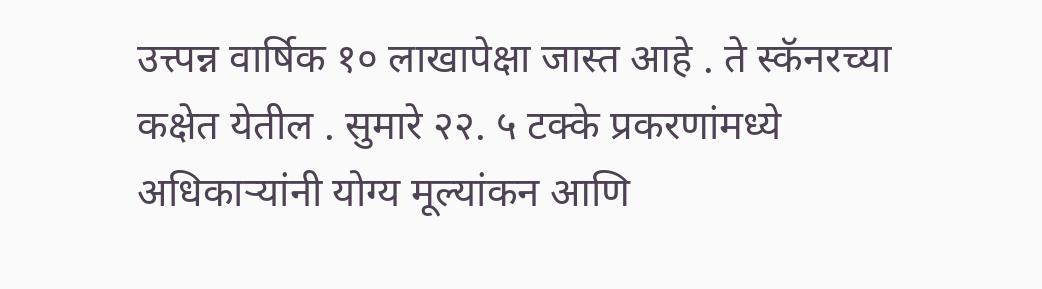उत्त्पन्न वार्षिक १० लाखापेक्षा जास्त आहे . ते स्कॅनरच्या कक्षेत येतील . सुमारे २२. ५ टक्के प्रकरणांमध्ये अधिकाऱ्यांनी योग्य मूल्यांकन आणि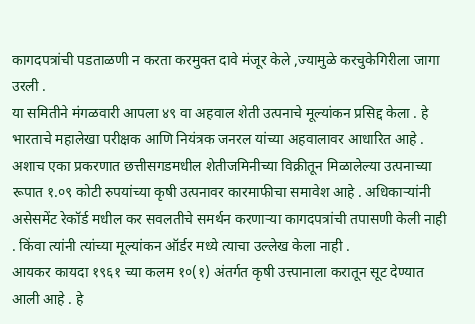कागदपत्रांची पडताळणी न करता करमुक्त दावे मंजूर केले ,ज्यामुळे करचुकेगिरीला जागा उरली .
या समितीने मंगळवारी आपला ४९ वा अहवाल शेती उत्पनाचे मूल्यांकन प्रसिद्द केला . हे भारताचे महालेखा परीक्षक आणि नियंत्रक जनरल यांच्या अहवालावर आधारित आहे . अशाच एका प्रकरणात छत्तीसगडमधील शेतीजमिनीच्या विक्रीतून मिळालेल्या उत्पनाच्या रूपात १.०९ कोटी रुपयांच्या कृषी उत्पनावर कारमाफीचा समावेश आहे . अधिकाऱ्यांनी असेसमेंट रेकॉर्ड मधील कर सवलतीचे समर्थन करणाऱ्या कागदपत्रांची तपासणी केली नाही . किंवा त्यांनी त्यांच्या मूल्यांकन ऑर्डर मध्ये त्याचा उल्लेख केला नाही .
आयकर कायदा १९६१ च्या कलम १०(१) अंतर्गत कृषी उत्त्पानाला करातून सूट देण्यात आली आहे . हे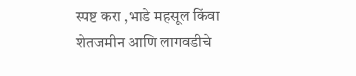स्पष्ट करा ,भाडे महसूल किंवा शेतजमीन आणि लागवडीचे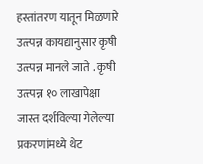हस्तांतरण यातून मिळणारे उत्त्पन्न कायद्यानुसार कृषी उत्त्पन्न मानले जाते . कृषी उत्त्पन्न १० लाखापेक्षा जास्त दर्शविल्या गेलेल्या प्रकरणांमध्ये थेट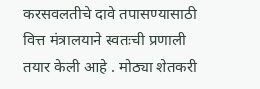करसवलतीचे दावे तपासण्यासाठी वित्त मंत्रालयाने स्वतःची प्रणाली तयार केली आहे . मोठ्या शेतकरी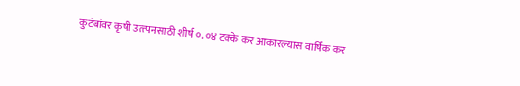कुटंबांवर कृषी उत्त्पनसाठी शीर्ष ०. ०४ टक्के कर आकारल्यास वार्षिक कर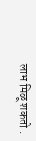लाभ मिळू शकतो .